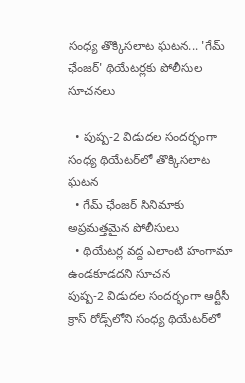సంధ్య తొక్కిసలాట ఘటన... 'గేమ్ ఛేంజర్' థియేటర్లకు పోలీసుల సూచనలు

  • పుష్ప-2 విడుదల సందర్భంగా సంధ్య థియేటర్‌లో తొక్కిసలాట ఘటన
  • గేమ్ ఛేంజర్ సినిమాకు అప్రమత్తమైన పోలీసులు
  • థియేటర్ల వద్ద ఎలాంటి హంగామా ఉండకూడదని సూచన
పుష్ప-2 విడుదల సందర్భంగా ఆర్టీసీ క్రాస్ రోడ్స్‌లోని సంధ్య థియేటర్‌లో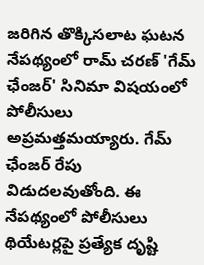జరిగిన తొక్కిసలాట ఘటన నేపథ్యంలో రామ్ చరణ్ 'గేమ్ ఛేంజర్' సినిమా విషయంలో పోలీసులు అప్రమత్తమయ్యారు. గేమ్ ఛేంజర్ రేపు విడుదలవుతోంది. ఈ నేపథ్యంలో పోలీసులు థియేటర్లపై ప్రత్యేక దృష్టి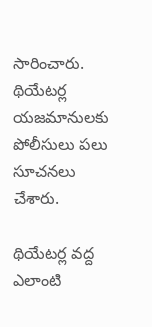సారించారు. థియేటర్ల యజమానులకు పోలీసులు పలు సూచనలు చేశారు.

థియేటర్ల వద్ద ఎలాంటి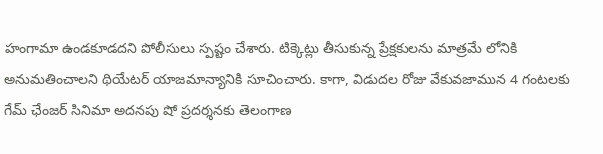హంగామా ఉండకూడదని పోలీసులు స్పష్టం చేశారు. టిక్కెట్లు తీసుకున్న ప్రేక్షకులను మాత్రమే లోనికి అనుమతించాలని థియేటర్ యాజమాన్యానికి సూచించారు. కాగా, విడుదల రోజు వేకువజామున 4 గంటలకు గేమ్ ఛేంజర్ సినిమా అదనపు షో ప్రదర్శనకు తెలంగాణ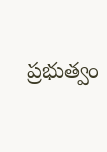ప్రభుత్వం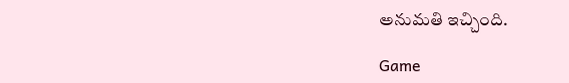అనుమతి ఇచ్చింది.

Game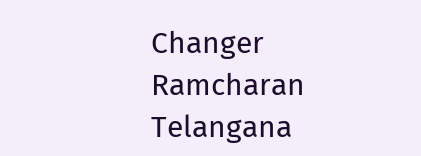Changer
Ramcharan
Telangana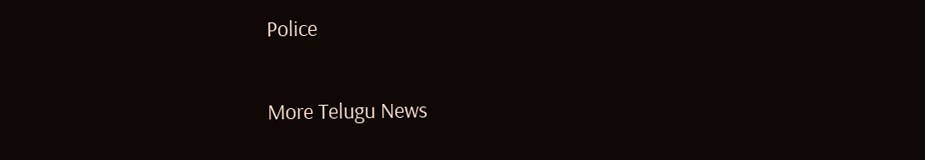Police

More Telugu News